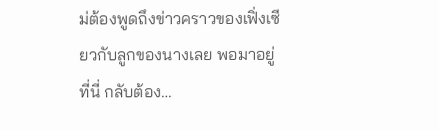ม่ต้องพูดถึงข่าวคราวของเฟิ่งเซียวกับลูกของนางเลย พอมาอยู่ที่นี่ กลับต้อง…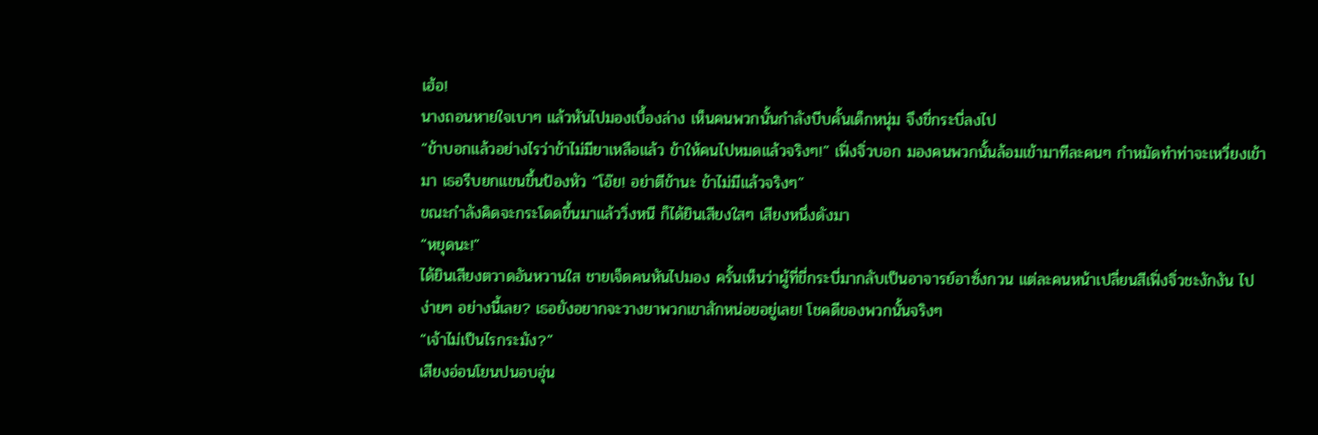เฮ้อ!
นางถอนหายใจเบาๆ แล้วหันไปมองเบื้องล่าง เห็นคนพวกนั้นกำลังบีบคั้นเด็กหนุ่ม จึงขี่กระบี่ลงไป
“ข้าบอกแล้วอย่างไรว่าข้าไม่มียาเหลือแล้ว ข้าให้คนไปหมดแล้วจริงๆ!” เฟิ่งจิ่วบอก มองคนพวกนั้นล้อมเข้ามาทีละคนๆ กำหมัดทำท่าจะเหวี่ยงเข้ามา เธอรีบยกแขนขึ้นป้องหัว “โอ๊ย! อย่าตีข้านะ ข้าไม่มีแล้วจริงๆ”
ขณะกำลังคิดจะกระโดดขึ้นมาแล้ววิ่งหนี ก็ได้ยินเสียงใสๆ เสียงหนึ่งดังมา
“หยุดนะ!”
ได้ยินเสียงตวาดอันหวานใส ชายเจ็ดคนหันไปมอง ครั้นเห็นว่าผู้ที่ขี่กระบี่มากลับเป็นอาจารย์อาซั่งกวน แต่ละคนหน้าเปลี่ยนสีเฟิ่งจิ่วชะงักงัน ไปง่ายๆ อย่างนี้เลย? เธอยังอยากจะวางยาพวกเขาสักหน่อยอยู่เลย! โชคดีของพวกนั้นจริงๆ
“เจ้าไม่เป็นไรกระมัง?”
เสียงอ่อนโยนปนอบอุ่น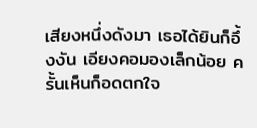เสียงหนึ่งดังมา เธอได้ยินก็อึ้งงัน เอียงคอมองเล็กน้อย ครั้นเห็นก็อดตกใจ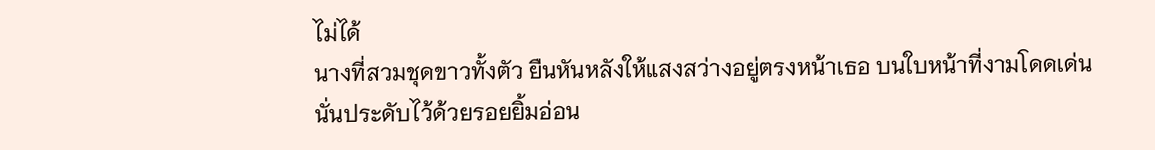ไม่ได้
นางที่สวมชุดขาวทั้งตัว ยืนหันหลังให้แสงสว่างอยู่ตรงหน้าเธอ บนใบหน้าที่งามโดดเด่นนั่นประดับไว้ด้วยรอยยิ้มอ่อน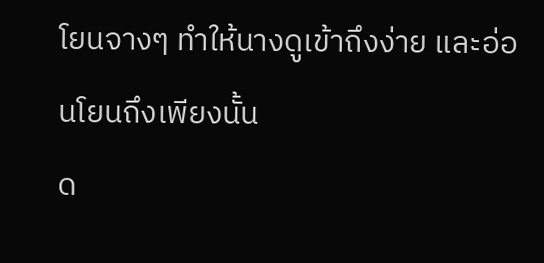โยนจางๆ ทำให้นางดูเข้าถึงง่าย และอ่อนโยนถึงเพียงนั้น
ด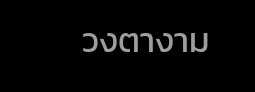วงตางาม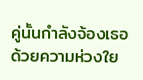คู่นั้นกำลังจ้องเธอด้วยความห่วงใย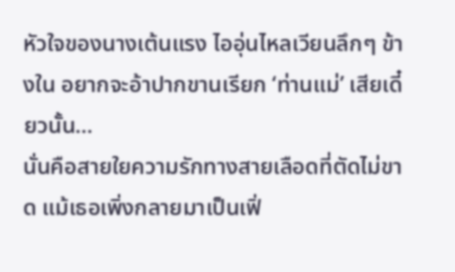หัวใจของนางเต้นแรง ไออุ่นไหลเวียนลึกๆ ข้างใน อยากจะอ้าปากขานเรียก ‘ท่านแม่’ เสียเดี๋ยวนั้น…
นั่นคือสายใยความรักทางสายเลือดที่ตัดไม่ขาด แม้เธอเพิ่งกลายมาเป็นเฟิ่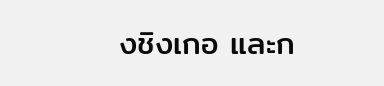งชิงเกอ และก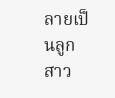ลายเป็นลูกสาว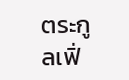ตระกูลเฟิ่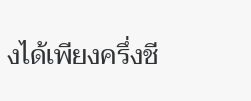งได้เพียงครึ่งชี